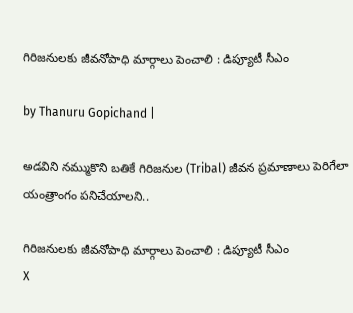గిరిజనులకు జీవనోపాధి మార్గాలు పెంచాలి : డిప్యూటీ సీఎం

by Thanuru Gopichand |

అడవిని నమ్ముకొని బతికే గిరిజనుల (Tribal) జీవన ప్రమాణాలు పెరిగేలా యంత్రాంగం పనిచేయాలని..

గిరిజనులకు జీవనోపాధి మార్గాలు పెంచాలి : డిప్యూటీ సీఎం
X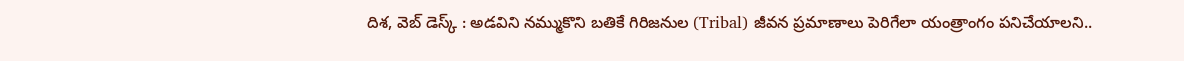దిశ, వెబ్ డెస్క్ : అడవిని నమ్ముకొని బతికే గిరిజనుల (Tribal) జీవన ప్రమాణాలు పెరిగేలా యంత్రాంగం పనిచేయాలని..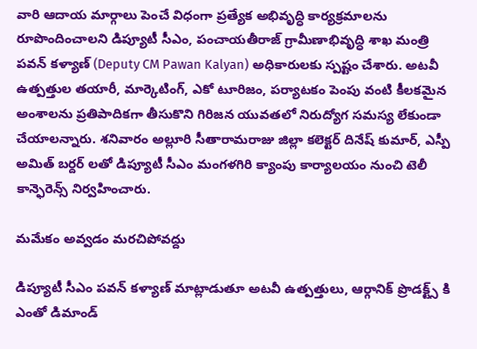వారి ఆదాయ మార్గాలు పెంచే విధంగా ప్రత్యేక అభివృద్ధి కార్యక్రమాలను రూపొందించాలని డిప్యూటీ సీఎం, పంచాయతీరాజ్ గ్రామీణాభివృద్ధి శాఖ మంత్రి పవన్ కళ్యాణ్ (Deputy CM Pawan Kalyan) అధికారులకు స్పష్టం చేశారు. అటవీ ఉత్పత్తుల తయారీ, మార్కెటింగ్, ఎకో టూరిజం, పర్యాటకం పెంపు వంటి కీలకమైన అంశాలను ప్రతిపాదికగా తీసుకొని గిరిజన యువతలో నిరుద్యోగ సమస్య లేకుండా చేయాలన్నారు. శనివారం అల్లూరి సీతారామరాజు జిల్లా కలెక్టర్ దినేష్ కుమార్, ఎస్పీ అమిత్ బర్దర్ లతో డిప్యూటీ సీఎం మంగళగిరి క్యాంపు కార్యాలయం నుంచి టెలీ కాన్ఫెరెన్స్ నిర్వహించారు.

మమేకం అవ్వడం మరచిపోవద్దు

డిప్యూటీ సీఎం పవన్ కళ్యాణ్ మాట్లాడుతూ అటవీ ఉత్పత్తులు, ఆర్గానిక్ ప్రొడక్ట్స్ కి ఎంతో డిమాండ్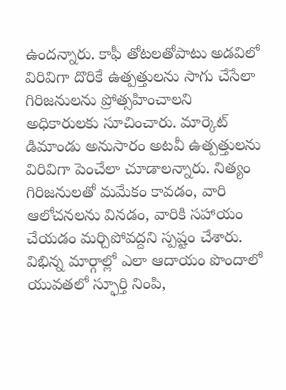ఉందన్నారు. కాఫీ తోటలతోపాటు అడవిలో విరివిగా దొరికే ఉత్పత్తులను సాగు చేసేలా గిరిజనులను ప్రోత్సహించాలని అధికారులకు సూచించారు. మార్కెట్ డిమాండు అనుసారం అటవీ ఉత్పత్తులను విరివిగా పెంచేలా చూడాలన్నారు. నిత్యం గిరిజనులతో మమేకం కావడం, వారి ఆలోచనలను వినడం, వారికి సహాయం చేయడం మర్చిపోవద్దని స్పష్టం చేశారు. విభిన్న మార్గాల్లో ఎలా ఆదాయం పొందాలో యువతలో స్ఫూర్తి నింపి,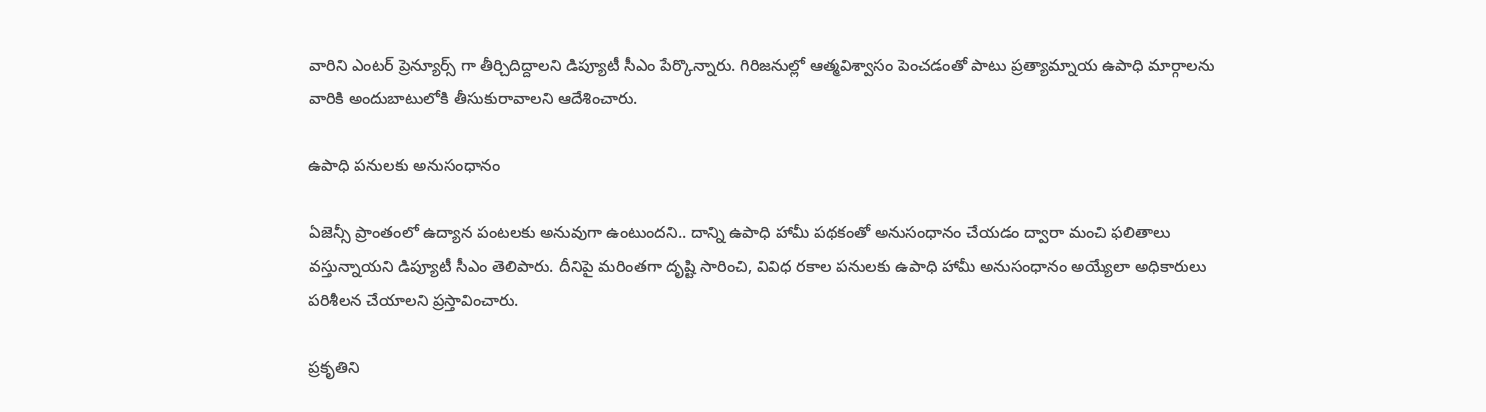వారిని ఎంటర్ ప్రెన్యూర్స్ గా తీర్చిదిద్దాలని డిప్యూటీ సీఎం పేర్కొన్నారు. గిరిజనుల్లో ఆత్మవిశ్వాసం పెంచడంతో పాటు ప్రత్యామ్నాయ ఉపాధి మార్గాలను వారికి అందుబాటులోకి తీసుకురావాలని ఆదేశించారు.

ఉపాధి పనులకు అనుసంధానం

ఏజెన్సీ ప్రాంతంలో ఉద్యాన పంటలకు అనువుగా ఉంటుందని.. దాన్ని ఉపాధి హామీ పథకంతో అనుసంధానం చేయడం ద్వారా మంచి ఫలితాలు వస్తున్నాయని డిప్యూటీ సీఎం తెలిపారు. దీనిపై మరింతగా దృష్టి సారించి, వివిధ రకాల పనులకు ఉపాధి హామీ అనుసంధానం అయ్యేలా అధికారులు పరిశీలన చేయాలని ప్రస్తావించారు.

ప్రకృతిని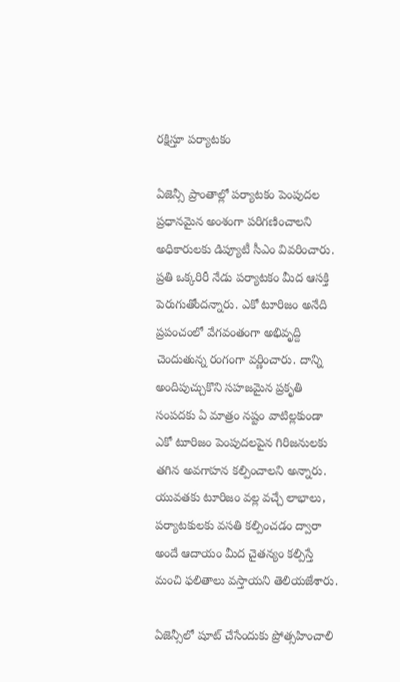రక్షిస్తూ పర్యాటకం

ఏజెన్సీ ప్రాంతాల్లో పర్యాటకం పెంపుదల ప్రధానమైన అంశంగా పరిగణించాలని అధికారులకు డిప్యూటీ సీఎం వివరించారు. ప్రతి ఒక్కరిరీ నేడు పర్యాటకం మీద ఆసక్తి పెరుగుతోందన్నారు. ఎకో టూరిజం అనేది ప్రపంచంలో వేగవంతంగా అభివృద్ది చెందుతున్న రంగంగా వర్ణించారు. దాన్ని అందిపుచ్చుకొని సహజమైన ప్రకృతి సంపదకు ఏ మాత్రం నష్టం వాటిల్లకుండా ఎకో టూరిజం పెంపుదలపైన గిరిజనులకు తగిన అవగాహన కల్పించాలని అన్నారు. యువతకు టూరిజం వల్ల వచ్చే లాభాలు, పర్యాటకులకు వసతి కల్పించడం ద్వారా అందే ఆదాయం మీద చైతన్యం కల్పిస్తే మంచి ఫలితాలు వస్తాయని తెలియజేశారు.

ఏజెన్సీలో షూట్ చేసేందుకు ప్రోత్సహించాలి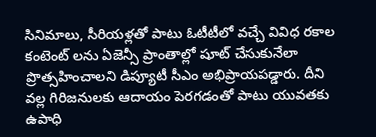సినిమాలు, సీరియళ్లతో పాటు ఓటీటీలో వచ్చే వివిధ రకాల కంటెంట్ లను ఏజెన్సీ ప్రాంతాల్లో షూట్ చేసుకునేలా ప్రొత్సహించాలని డిప్యూటీ సీఎం అభిప్రాయపడ్డారు. దీని వల్ల గిరిజనులకు ఆదాయం పెరగడంతో పాటు యువతకు ఉపాధి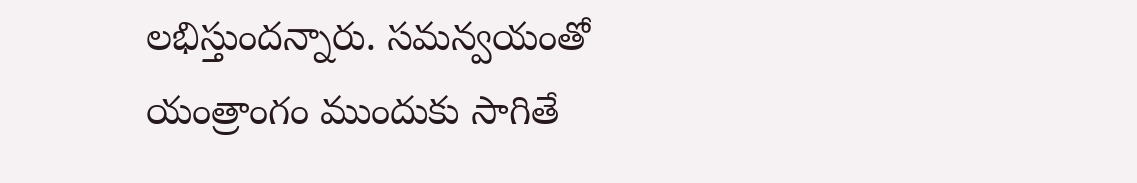లభిస్తుందన్నారు. సమన్వయంతో యంత్రాంగం ముందుకు సాగితే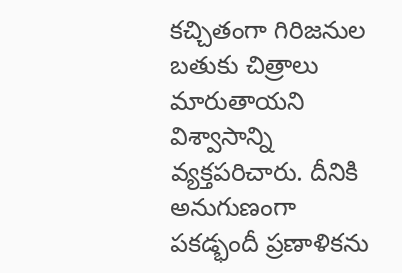కచ్చితంగా గిరిజనుల బతుకు చిత్రాలు మారుతాయని విశ్వాసాన్ని వ్యక్తపరిచారు. దీనికి అనుగుణంగా పకడ్భందీ ప్రణాళికను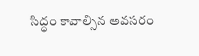సిద్ధం కావాల్సిన అవసరం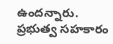ఉందన్నారు. ప్రభుత్వ సహకారం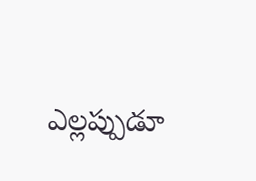ఎల్లప్పుడూ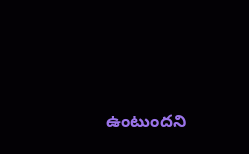ఉంటుందని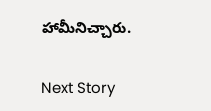హామీనిచ్చారు.

Next Story